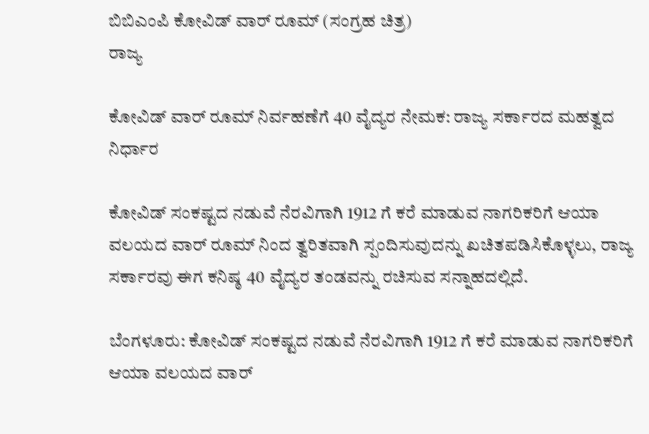ಬಿಬಿಎಂಪಿ ಕೋವಿಡ್ ವಾರ್ ರೂಮ್ (ಸಂಗ್ರಹ ಚಿತ್ರ)
ರಾಜ್ಯ

ಕೋವಿಡ್ ವಾರ್ ರೂಮ್ ನಿರ್ವಹಣೆಗೆ 40 ವೈದ್ಯರ ನೇಮಕ: ರಾಜ್ಯ ಸರ್ಕಾರದ ಮಹತ್ವದ ನಿರ್ಧಾರ

ಕೋವಿಡ್ ಸಂಕಷ್ಟದ ನಡುವೆ ನೆರವಿಗಾಗಿ 1912 ಗೆ ಕರೆ ಮಾಡುವ ನಾಗರಿಕರಿಗೆ ಆಯಾ ವಲಯದ ವಾರ್ ರೂಮ್ ನಿಂದ ತ್ವರಿತವಾಗಿ ಸ್ಪಂದಿಸುವುದನ್ನು ಖಚಿತಪಡಿಸಿಕೊಳ್ಳಲು, ರಾಜ್ಯ ಸರ್ಕಾರವು ಈಗ ಕನಿಷ್ಠ 40 ವೈದ್ಯರ ತಂಡವನ್ನು ರಚಿಸುವ ಸನ್ನಾಹದಲ್ಲಿದೆ.

ಬೆಂಗಳೂರು: ಕೋವಿಡ್ ಸಂಕಷ್ಟದ ನಡುವೆ ನೆರವಿಗಾಗಿ 1912 ಗೆ ಕರೆ ಮಾಡುವ ನಾಗರಿಕರಿಗೆ ಆಯಾ ವಲಯದ ವಾರ್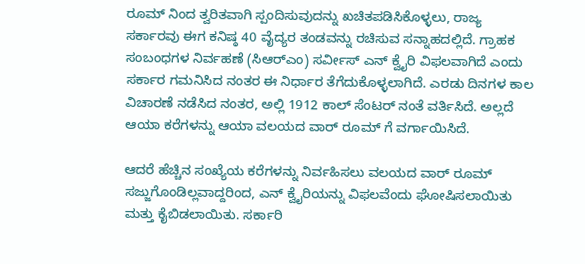ರೂಮ್ ನಿಂದ ತ್ವರಿತವಾಗಿ ಸ್ಪಂದಿಸುವುದನ್ನು ಖಚಿತಪಡಿಸಿಕೊಳ್ಳಲು, ರಾಜ್ಯ ಸರ್ಕಾರವು ಈಗ ಕನಿಷ್ಠ 40 ವೈದ್ಯರ ತಂಡವನ್ನು ರಚಿಸುವ ಸನ್ನಾಹದಲ್ಲಿದೆ. ಗ್ರಾಹಕ ಸಂಬಂಧಗಳ ನಿರ್ವಹಣೆ (ಸಿಆರ್‌ಎಂ) ಸರ್ವೀಸ್ ಎನ್ ಕ್ವೈರಿ ವಿಫಲವಾಗಿದೆ ಎಂದು ಸರ್ಕಾರ ಗಮನಿಸಿದ ನಂತರ ಈ ನಿರ್ಧಾರ ತೆಗೆದುಕೊಳ್ಳಲಾಗಿದೆ. ಎರಡು ದಿನಗಳ ಕಾಲ ವಿಚಾರಣೆ ನಡೆಸಿದ ನಂತರ, ಅಲ್ಲಿ 1912 ಕಾಲ್ ಸೆಂಟರ್ ನಂತೆ ವರ್ತಿಸಿದೆ. ಅಲ್ಲದೆ ಆಯಾ ಕರೆಗಳನ್ನು ಆಯಾ ವಲಯದ ವಾರ್ ರೂಮ್ ಗೆ ವರ್ಗಾಯಿಸಿದೆ.

ಆದರೆ ಹೆಚ್ಚಿನ ಸಂಖ್ಯೆಯ ಕರೆಗಳನ್ನು ನಿರ್ವಹಿಸಲು ವಲಯದ ವಾರ್ ರೂಮ್ ಸಜ್ಜುಗೊಂಡಿಲ್ಲವಾದ್ದರಿಂದ, ಎನ್ ಕ್ವೈರಿಯನ್ನು ವಿಫಲವೆಂದು ಘೋಷಿಸಲಾಯಿತು ಮತ್ತು ಕೈಬಿಡಲಾಯಿತು. ಸರ್ಕಾರಿ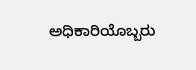ಅಧಿಕಾರಿಯೊಬ್ಬರು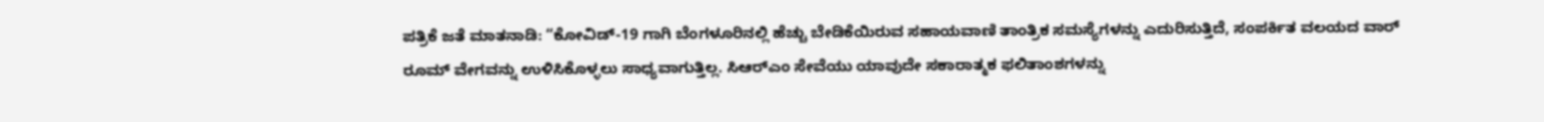ಪತ್ರಿಕೆ ಜತೆ ಮಾತನಾಡಿ: “ಕೋವಿಡ್-19 ಗಾಗಿ ಬೆಂಗಳೂರಿನಲ್ಲಿ ಹೆಚ್ಚು ಬೇಡಿಕೆಯಿರುವ ಸಹಾಯವಾಣಿ ತಾಂತ್ರಿಕ ಸಮಸ್ಯೆಗಳನ್ನು ಎದುರಿಸುತ್ತಿದೆ, ಸಂಪರ್ಕಿತ ವಲಯದ ವಾರ್ ರೂಮ್ ವೇಗವನ್ನು ಉಳಿಸಿಕೊಳ್ಳಲು ಸಾಧ್ಯವಾಗುತ್ತಿಲ್ಲ. ಸಿಆರ್‌ಎಂ ಸೇವೆಯು ಯಾವುದೇ ಸಕಾರಾತ್ಮಕ ಫಲಿತಾಂಶಗಳನ್ನು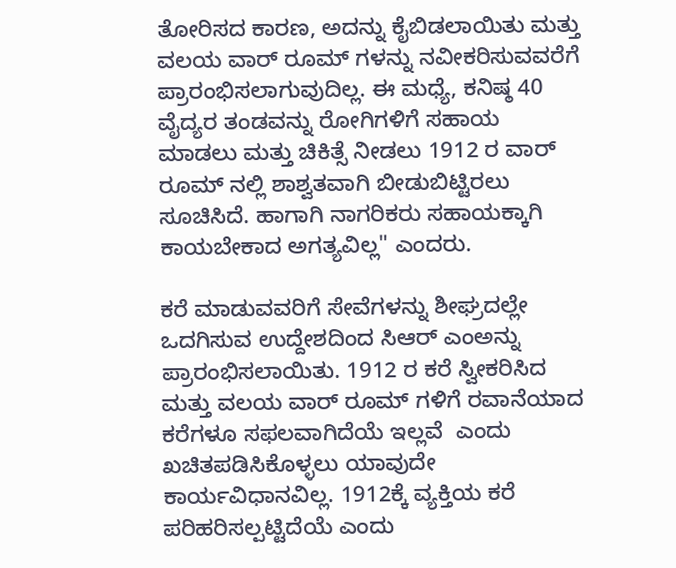ತೋರಿಸದ ಕಾರಣ, ಅದನ್ನು ಕೈಬಿಡಲಾಯಿತು ಮತ್ತು ವಲಯ ವಾರ್ ರೂಮ್ ಗಳನ್ನು ನವೀಕರಿಸುವವರೆಗೆ ಪ್ರಾರಂಭಿಸಲಾಗುವುದಿಲ್ಲ. ಈ ಮಧ್ಯೆ, ಕನಿಷ್ಠ 40 ವೈದ್ಯರ ತಂಡವನ್ನು ರೋಗಿಗಳಿಗೆ ಸಹಾಯ ಮಾಡಲು ಮತ್ತು ಚಿಕಿತ್ಸೆ ನೀಡಲು 1912 ರ ವಾರ್ ರೂಮ್ ನಲ್ಲಿ ಶಾಶ್ವತವಾಗಿ ಬೀಡುಬಿಟ್ಟಿರಲು ಸೂಚಿಸಿದೆ. ಹಾಗಾಗಿ ನಾಗರಿಕರು ಸಹಾಯಕ್ಕಾಗಿ ಕಾಯಬೇಕಾದ ಅಗತ್ಯವಿಲ್ಲ" ಎಂದರು.

ಕರೆ ಮಾಡುವವರಿಗೆ ಸೇವೆಗಳನ್ನು ಶೀಘ್ರದಲ್ಲೇ ಒದಗಿಸುವ ಉದ್ದೇಶದಿಂದ ಸಿಆರ್ ಎಂಅನ್ನು ಪ್ರಾರಂಭಿಸಲಾಯಿತು. 1912 ರ ಕರೆ ಸ್ವೀಕರಿಸಿದ ಮತ್ತು ವಲಯ ವಾರ್ ರೂಮ್ ಗಳಿಗೆ ರವಾನೆಯಾದ ಕರೆಗಳೂ ಸಫಲವಾಗಿದೆಯೆ ಇಲ್ಲವೆ  ಎಂದು ಖಚಿತಪಡಿಸಿಕೊಳ್ಳಲು ಯಾವುದೇ ಕಾರ್ಯವಿಧಾನವಿಲ್ಲ. 1912ಕ್ಕೆ ವ್ಯಕ್ತಿಯ ಕರೆ ಪರಿಹರಿಸಲ್ಪಟ್ಟಿದೆಯೆ ಎಂದು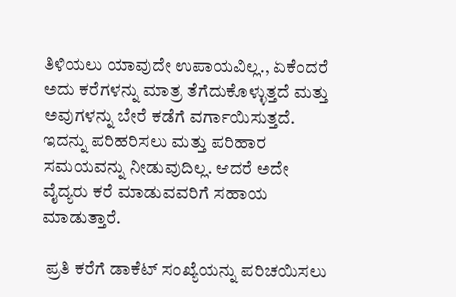ತಿಳಿಯಲು ಯಾವುದೇ ಉಪಾಯವಿಲ್ಲ., ಏಕೆಂದರೆ ಅದು ಕರೆಗಳನ್ನು ಮಾತ್ರ ತೆಗೆದುಕೊಳ್ಳುತ್ತದೆ ಮತ್ತು ಅವುಗಳನ್ನು ಬೇರೆ ಕಡೆಗೆ ವರ್ಗಾಯಿಸುತ್ತದೆ. ಇದನ್ನು ಪರಿಹರಿಸಲು ಮತ್ತು ಪರಿಹಾರ ಸಮಯವನ್ನು ನೀಡುವುದಿಲ್ಲ. ಆದರೆ ಅದೇ ವೈದ್ಯರು ಕರೆ ಮಾಡುವವರಿಗೆ ಸಹಾಯ ಮಾಡುತ್ತಾರೆ.

 ಪ್ರತಿ ಕರೆಗೆ ಡಾಕೆಟ್ ಸಂಖ್ಯೆಯನ್ನು ಪರಿಚಯಿಸಲು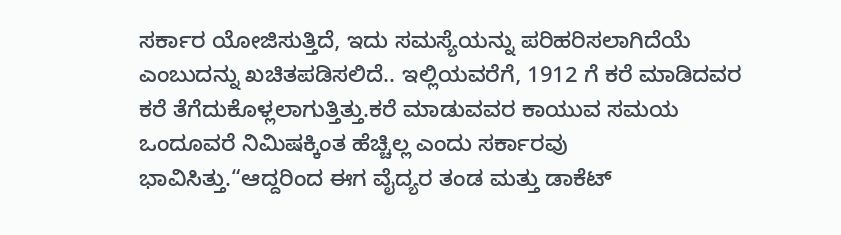ಸರ್ಕಾರ ಯೋಜಿಸುತ್ತಿದೆ, ಇದು ಸಮಸ್ಯೆಯನ್ನು ಪರಿಹರಿಸಲಾಗಿದೆಯೆ ಎಂಬುದನ್ನು ಖಚಿತಪಡಿಸಲಿದೆ.. ಇಲ್ಲಿಯವರೆಗೆ, 1912 ಗೆ ಕರೆ ಮಾಡಿದವರ ಕರೆ ತೆಗೆದುಕೊಳ್ಲಲಾಗುತ್ತಿತ್ತು.ಕರೆ ಮಾಡುವವರ ಕಾಯುವ ಸಮಯ ಒಂದೂವರೆ ನಿಮಿಷಕ್ಕಿಂತ ಹೆಚ್ಚಿಲ್ಲ ಎಂದು ಸರ್ಕಾರವು ಭಾವಿಸಿತ್ತು.“ಆದ್ದರಿಂದ ಈಗ ವೈದ್ಯರ ತಂಡ ಮತ್ತು ಡಾಕೆಟ್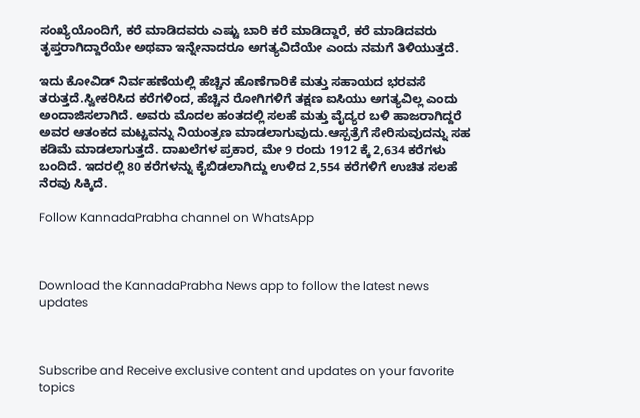ಸಂಖ್ಯೆಯೊಂದಿಗೆ, ಕರೆ ಮಾಡಿದವರು ಎಷ್ಟು ಬಾರಿ ಕರೆ ಮಾಡಿದ್ದಾರೆ, ಕರೆ ಮಾಡಿದವರು ತೃಪ್ತರಾಗಿದ್ದಾರೆಯೇ ಅಥವಾ ಇನ್ನೇನಾದರೂ ಅಗತ್ಯವಿದೆಯೇ ಎಂದು ನಮಗೆ ತಿಳಿಯುತ್ತದೆ.

ಇದು ಕೋವಿಡ್ ನಿರ್ವಹಣೆಯಲ್ಲಿ ಹೆಚ್ಚಿನ ಹೊಣೆಗಾರಿಕೆ ಮತ್ತು ಸಹಾಯದ ಭರವಸೆ ತರುತ್ತದೆ.ಸ್ವೀಕರಿಸಿದ ಕರೆಗಳಿಂದ, ಹೆಚ್ಚಿನ ರೋಗಿಗಳಿಗೆ ತಕ್ಷಣ ಐಸಿಯು ಅಗತ್ಯವಿಲ್ಲ ಎಂದು ಅಂದಾಜಿಸಲಾಗಿದೆ. ಅವರು ಮೊದಲ ಹಂತದಲ್ಲಿ ಸಲಹೆ ಮತ್ತು ವೈದ್ಯರ ಬಳಿ ಹಾಜರಾಗಿದ್ದರೆ ಅವರ ಆತಂಕದ ಮಟ್ಟವನ್ನು ನಿಯಂತ್ರಣ ಮಾಡಲಾಗುವುದು.ಆಸ್ಪತ್ರೆಗೆ ಸೇರಿಸುವುದನ್ನು ಸಹ ಕಡಿಮೆ ಮಾಡಲಾಗುತ್ತದೆ. ದಾಖಲೆಗಳ ಪ್ರಕಾರ, ಮೇ 9 ರಂದು 1912 ಕ್ಕೆ 2,634 ಕರೆಗಳು ಬಂದಿದೆ. ಇದರಲ್ಲಿ 80 ಕರೆಗಳನ್ನು ಕೈಬಿಡಲಾಗಿದ್ದು ಉಳಿದ 2,554 ಕರೆಗಳಿಗೆ ಉಚಿತ ಸಲಹೆ ನೆರವು ಸಿಕ್ಕಿದೆ.

Follow KannadaPrabha channel on WhatsApp



Download the KannadaPrabha News app to follow the latest news updates



Subscribe and Receive exclusive content and updates on your favorite topics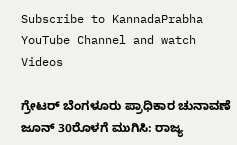Subscribe to KannadaPrabha YouTube Channel and watch Videos

ಗ್ರೇಟರ್ ಬೆಂಗಳೂರು ಪ್ರಾಧಿಕಾರ ಚುನಾವಣೆ ಜೂನ್ 30ರೊಳಗೆ ಮುಗಿಸಿ: ರಾಜ್ಯ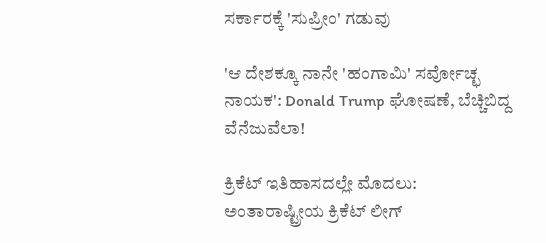ಸರ್ಕಾರಕ್ಕೆ 'ಸುಪ್ರೀಂ' ಗಡುವು

'ಆ ದೇಶಕ್ಕೂ ನಾನೇ 'ಹಂಗಾಮಿ' ಸರ್ವೋಚ್ಛ ನಾಯಕ': Donald Trump ಘೋಷಣೆ, ಬೆಚ್ಚಿಬಿದ್ದ ವೆನೆಜುವೆಲಾ!

ಕ್ರಿಕೆಟ್ ಇತಿಹಾಸದಲ್ಲೇ ಮೊದಲು: ಅಂತಾರಾಷ್ಟ್ರೀಯ ಕ್ರಿಕೆಟ್ ಲೀಗ್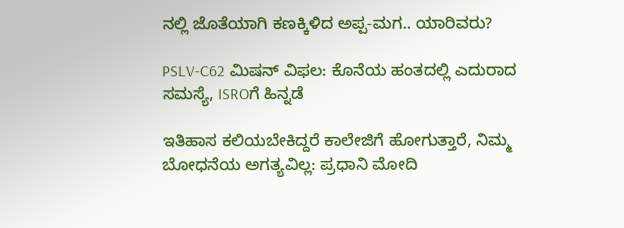ನಲ್ಲಿ ಜೊತೆಯಾಗಿ ಕಣಕ್ಕಿಳಿದ ಅಪ್ಪ-ಮಗ.. ಯಾರಿವರು?

PSLV-C62 ಮಿಷನ್ ವಿಫಲ: ಕೊನೆಯ ಹಂತದಲ್ಲಿ ಎದುರಾದ ಸಮಸ್ಯೆ, ISROಗೆ ಹಿನ್ನಡೆ

ಇತಿಹಾಸ ಕಲಿಯಬೇಕಿದ್ದರೆ ಕಾಲೇಜಿಗೆ ಹೋಗುತ್ತಾರೆ, ನಿಮ್ಮ ಬೋಧನೆಯ ಅಗತ್ಯವಿಲ್ಲ: ಪ್ರಧಾನಿ ಮೋದಿ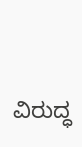ವಿರುದ್ಧ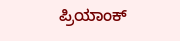ಪ್ರಿಯಾಂಕ್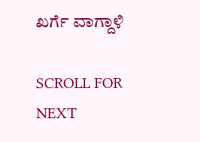ಖರ್ಗೆ ವಾಗ್ದಾಳಿ

SCROLL FOR NEXT